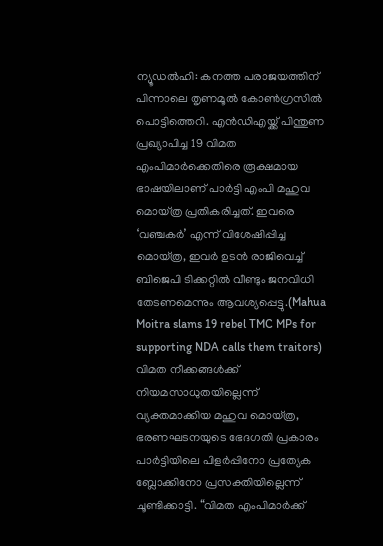ന്യൂഡൽഹി: കനത്ത പരാജയത്തിന് പിന്നാലെ തൃണമൂൽ കോൺഗ്രസിൽ പൊട്ടിത്തെറി. എൻഡിഎയ്ക്ക് പിന്തുണ പ്രഖ്യാപിച്ച 19 വിമത എംപിമാർക്കെതിരെ രൂക്ഷമായ ഭാഷയിലാണ് പാർട്ടി എംപി മഹുവ മൊയ്ത്ര പ്രതികരിച്ചത്. ഇവരെ ‘വഞ്ചകർ’ എന്ന് വിശേഷിപ്പിച്ച മൊയ്ത്ര, ഇവർ ഉടൻ രാജിവെച്ച് ബിജെപി ടിക്കറ്റിൽ വീണ്ടും ജനവിധി തേടണമെന്നും ആവശ്യപ്പെട്ടു.(Mahua Moitra slams 19 rebel TMC MPs for supporting NDA calls them traitors)
വിമത നീക്കങ്ങൾക്ക് നിയമസാധുതയില്ലെന്ന് വ്യക്തമാക്കിയ മഹുവ മൊയ്ത്ര, ഭരണഘടനയുടെ ഭേദഗതി പ്രകാരം പാർട്ടിയിലെ പിളർപ്പിനോ പ്രത്യേക ബ്ലോക്കിനോ പ്രസക്തിയില്ലെന്ന് ചൂണ്ടിക്കാട്ടി. “വിമത എംപിമാർക്ക്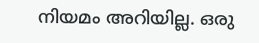നിയമം അറിയില്ല. ഒരു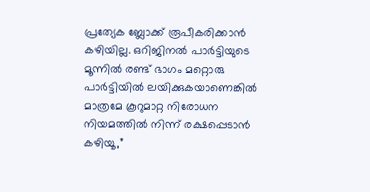പ്രത്യേക ബ്ലോക്ക് രൂപീകരിക്കാൻ കഴിയില്ല. ഒറിജിനൽ പാർട്ടിയുടെ മൂന്നിൽ രണ്ട് ഭാഗം മറ്റൊരു പാർട്ടിയിൽ ലയിക്കുകയാണെങ്കിൽ മാത്രമേ കൂറുമാറ്റ നിരോധന നിയമത്തിൽ നിന്ന് രക്ഷപ്പെടാൻ കഴിയൂ,”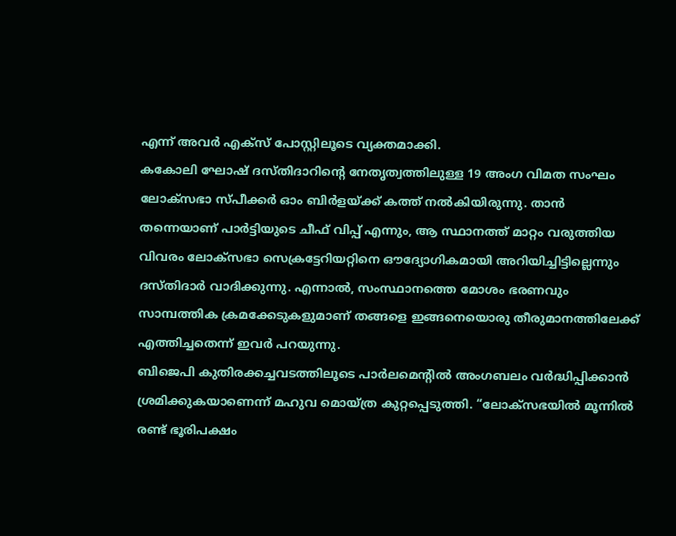എന്ന് അവർ എക്സ് പോസ്റ്റിലൂടെ വ്യക്തമാക്കി.
കകോലി ഘോഷ് ദസ്തിദാറിന്റെ നേതൃത്വത്തിലുള്ള 19 അംഗ വിമത സംഘം ലോക്സഭാ സ്പീക്കർ ഓം ബിർളയ്ക്ക് കത്ത് നൽകിയിരുന്നു. താൻ തന്നെയാണ് പാർട്ടിയുടെ ചീഫ് വിപ്പ് എന്നും, ആ സ്ഥാനത്ത് മാറ്റം വരുത്തിയ വിവരം ലോക്സഭാ സെക്രട്ടേറിയറ്റിനെ ഔദ്യോഗികമായി അറിയിച്ചിട്ടില്ലെന്നും ദസ്തിദാർ വാദിക്കുന്നു. എന്നാൽ, സംസ്ഥാനത്തെ മോശം ഭരണവും സാമ്പത്തിക ക്രമക്കേടുകളുമാണ് തങ്ങളെ ഇങ്ങനെയൊരു തീരുമാനത്തിലേക്ക് എത്തിച്ചതെന്ന് ഇവർ പറയുന്നു.
ബിജെപി കുതിരക്കച്ചവടത്തിലൂടെ പാർലമെന്റിൽ അംഗബലം വർദ്ധിപ്പിക്കാൻ ശ്രമിക്കുകയാണെന്ന് മഹുവ മൊയ്ത്ര കുറ്റപ്പെടുത്തി. “ലോക്സഭയിൽ മൂന്നിൽ രണ്ട് ഭൂരിപക്ഷം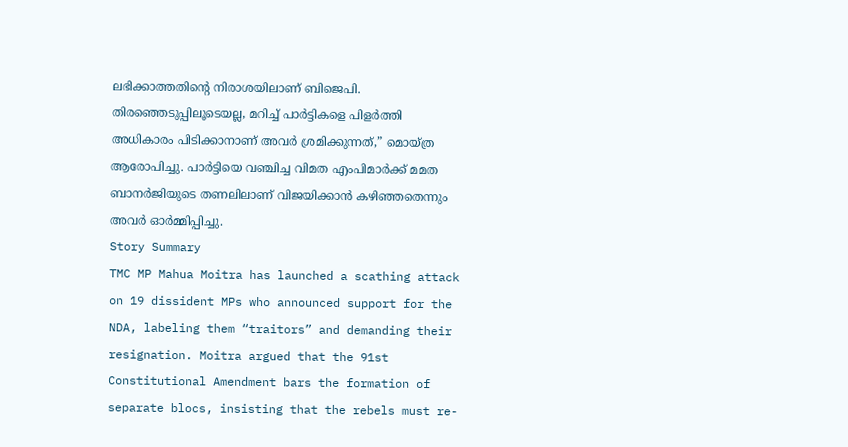ലഭിക്കാത്തതിന്റെ നിരാശയിലാണ് ബിജെപി. തിരഞ്ഞെടുപ്പിലൂടെയല്ല, മറിച്ച് പാർട്ടികളെ പിളർത്തി അധികാരം പിടിക്കാനാണ് അവർ ശ്രമിക്കുന്നത്,” മൊയ്ത്ര ആരോപിച്ചു. പാർട്ടിയെ വഞ്ചിച്ച വിമത എംപിമാർക്ക് മമത ബാനർജിയുടെ തണലിലാണ് വിജയിക്കാൻ കഴിഞ്ഞതെന്നും അവർ ഓർമ്മിപ്പിച്ചു.
Story Summary
TMC MP Mahua Moitra has launched a scathing attack on 19 dissident MPs who announced support for the NDA, labeling them “traitors” and demanding their resignation. Moitra argued that the 91st Constitutional Amendment bars the formation of separate blocs, insisting that the rebels must re-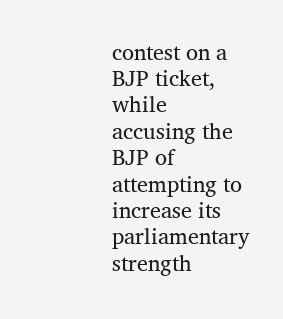contest on a BJP ticket, while accusing the BJP of attempting to increase its parliamentary strength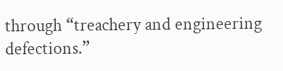through “treachery and engineering defections.”